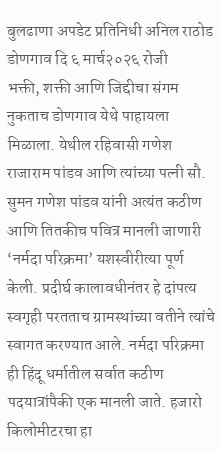बुलढाणा अपडेट प्रतिनिधी अनिल राठोड डोणगाव दि ६ मार्च२०२६ रोजी
भक्ती, शक्ती आणि जिद्दीचा संगम नुकताच डोणगाव येथे पाहायला मिळाला. येथील रहिवासी गणेश राजाराम पांडव आणि त्यांच्या पत्नी सौ. सुमन गणेश पांडव यांनी अत्यंत कठीण आणि तितकीच पवित्र मानली जाणारी ‘नर्मदा परिक्रमा’ यशस्वीरीत्या पूर्ण केली. प्रदीर्घ कालावधीनंतर हे दांपत्य स्वगृही परतताच ग्रामस्थांच्या वतीने त्यांचे स्वागत करण्यात आले. नर्मदा परिक्रमा ही हिंदू धर्मातील सर्वात कठीण पदयात्रांपैकी एक मानली जाते. हजारो किलोमीटरचा हा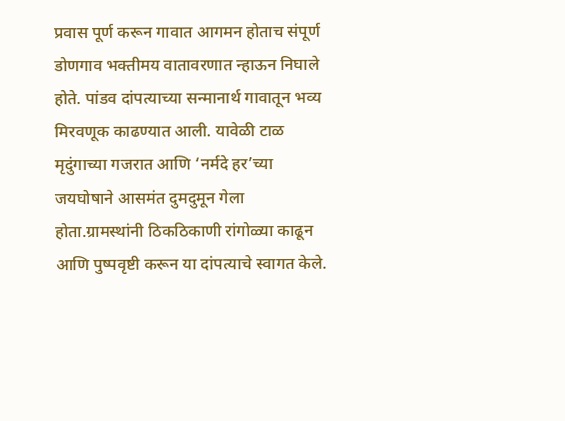प्रवास पूर्ण करून गावात आगमन होताच संपूर्ण डोणगाव भक्तीमय वातावरणात न्हाऊन निघाले होते. पांडव दांपत्याच्या सन्मानार्थ गावातून भव्य मिरवणूक काढण्यात आली. यावेळी टाळ मृदुंगाच्या गजरात आणि ‘नर्मदे हर’च्या जयघोषाने आसमंत दुमदुमून गेला होता.ग्रामस्थांनी ठिकठिकाणी रांगोळ्या काढून आणि पुष्पवृष्टी करून या दांपत्याचे स्वागत केले.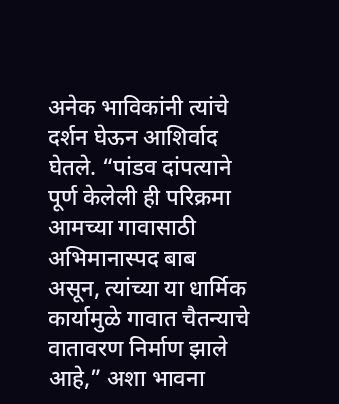अनेक भाविकांनी त्यांचे दर्शन घेऊन आशिर्वाद घेतले. “पांडव दांपत्याने पूर्ण केलेली ही परिक्रमा आमच्या गावासाठी अभिमानास्पद बाब असून, त्यांच्या या धार्मिक कार्यामुळे गावात चैतन्याचे वातावरण निर्माण झाले आहे,” अशा भावना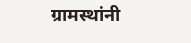ग्रामस्थांनी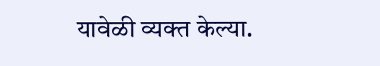यावेळी व्यक्त केल्या.